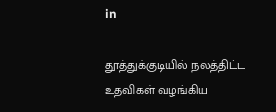in

தூத்துக்குடியில் நலத்திட்ட உதவிகள் வழங்கிய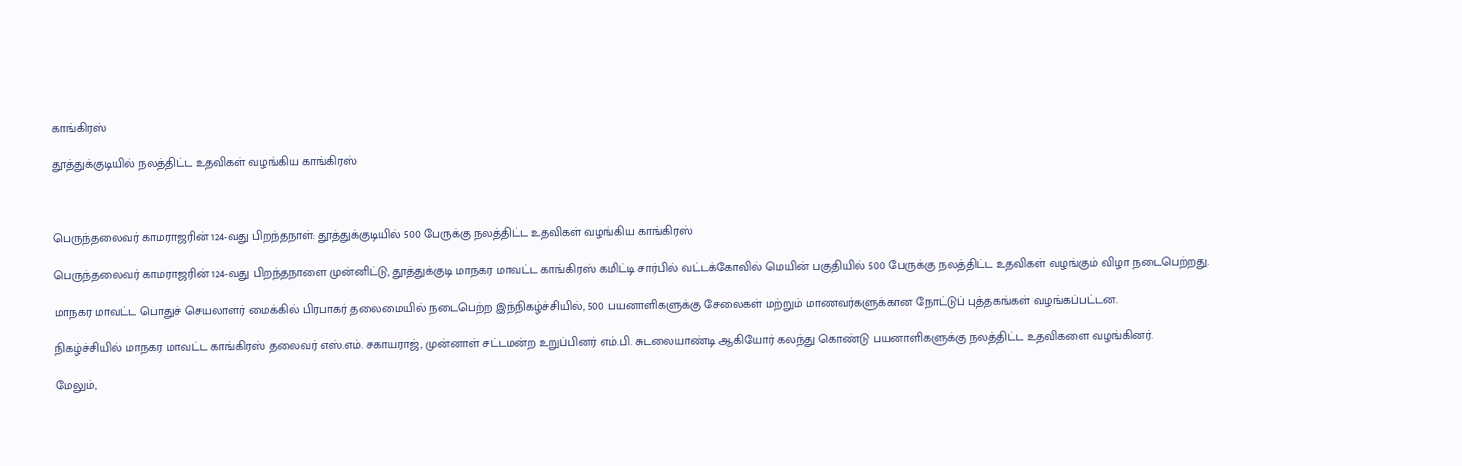காங்கிரஸ்

தூத்துக்குடியில் நலத்திட்ட உதவிகள் வழங்கிய காங்கிரஸ்



பெருந்தலைவர் காமராஜரின் 124-வது பிறந்தநாள்: தூத்துக்குடியில் 500 பேருக்கு நலத்திட்ட உதவிகள் வழங்கிய காங்கிரஸ்

பெருந்தலைவர் காமராஜரின் 124-வது பிறந்தநாளை முன்னிட்டு, தூத்துக்குடி மாநகர மாவட்ட காங்கிரஸ் கமிட்டி சார்பில் வட்டக்கோவில் மெயின் பகுதியில் 500 பேருக்கு நலத்திட்ட உதவிகள் வழங்கும் விழா நடைபெற்றது.

மாநகர மாவட்ட பொதுச் செயலாளர் மைக்கில் பிரபாகர் தலைமையில் நடைபெற்ற இந்நிகழ்ச்சியில், 500 பயனாளிகளுக்கு சேலைகள் மற்றும் மாணவர்களுக்கான நோட்டுப் புத்தகங்கள் வழங்கப்பட்டன.

நிகழ்ச்சியில் மாநகர மாவட்ட காங்கிரஸ் தலைவர் எஸ்.எம். சகாயராஜ், முன்னாள் சட்டமன்ற உறுப்பினர் எம்.பி. சுடலையாண்டி ஆகியோர் கலந்து கொண்டு பயனாளிகளுக்கு நலத்திட்ட உதவிகளை வழங்கினர்.

மேலும்,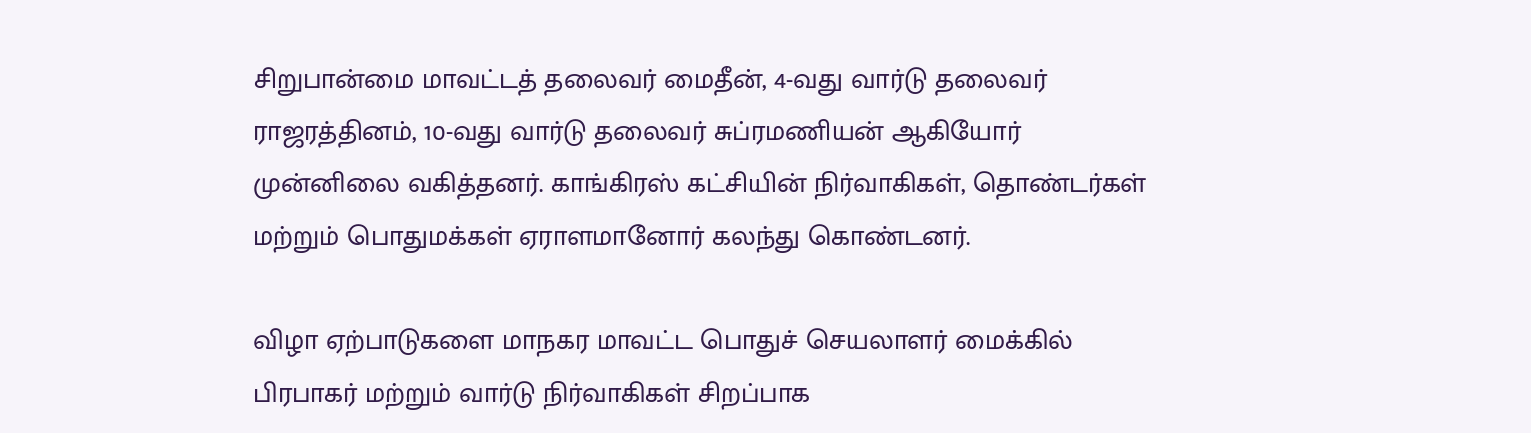சிறுபான்மை மாவட்டத் தலைவர் மைதீன், 4-வது வார்டு தலைவர் ராஜரத்தினம், 10-வது வார்டு தலைவர் சுப்ரமணியன் ஆகியோர் முன்னிலை வகித்தனர். காங்கிரஸ் கட்சியின் நிர்வாகிகள், தொண்டர்கள் மற்றும் பொதுமக்கள் ஏராளமானோர் கலந்து கொண்டனர்.

விழா ஏற்பாடுகளை மாநகர மாவட்ட பொதுச் செயலாளர் மைக்கில் பிரபாகர் மற்றும் வார்டு நிர்வாகிகள் சிறப்பாக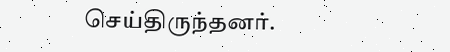செய்திருந்தனர்.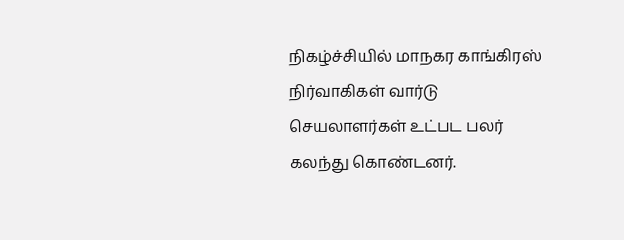நிகழ்ச்சியில் மாநகர காங்கிரஸ் நிர்வாகிகள் வார்டு செயலாளர்கள் உட்பட பலர் கலந்து கொண்டனர்.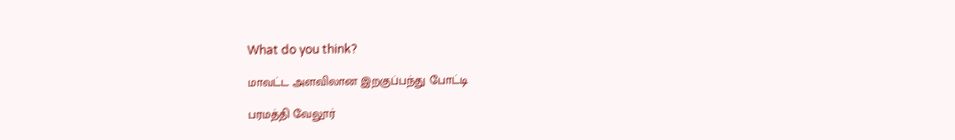What do you think?

மாவட்ட அளவிலான இறகுப்பந்து போட்டி

பரமத்தி வேலூர்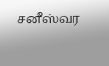சனீஸ்வர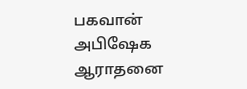பகவான் அபிஷேக ஆராதனை